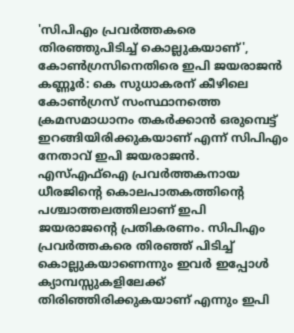'സിപിഎം പ്രവർത്തകരെ തിരഞ്ഞുപിടിച്ച് കൊല്ലുകയാണ്', കോൺഗ്രസിനെതിരെ ഇപി ജയരാജൻ
കണ്ണൂർ: കെ സുധാകരന് കീഴിലെ കോൺഗ്രസ് സംസ്ഥാനത്തെ ക്രമസമാധാനം തകർക്കാൻ ഒരുമ്പെട്ട് ഇറങ്ങിയിരിക്കുകയാണ് എന്ന് സിപിഎം നേതാവ് ഇപി ജയരാജൻ. എസ്എഫ്ഐ പ്രവർത്തകനായ ധീരജിന്റെ കൊലപാതകത്തിന്റെ പശ്ചാത്തലത്തിലാണ് ഇപി ജയരാജന്റെ പ്രതികരണം. സിപിഎം പ്രവർത്തകരെ തിരഞ്ഞ് പിടിച്ച് കൊല്ലുകയാണെന്നും ഇവർ ഇപ്പോൾ ക്യാമ്പസ്സുകളിലേക്ക് തിരിഞ്ഞിരിക്കുകയാണ് എന്നും ഇപി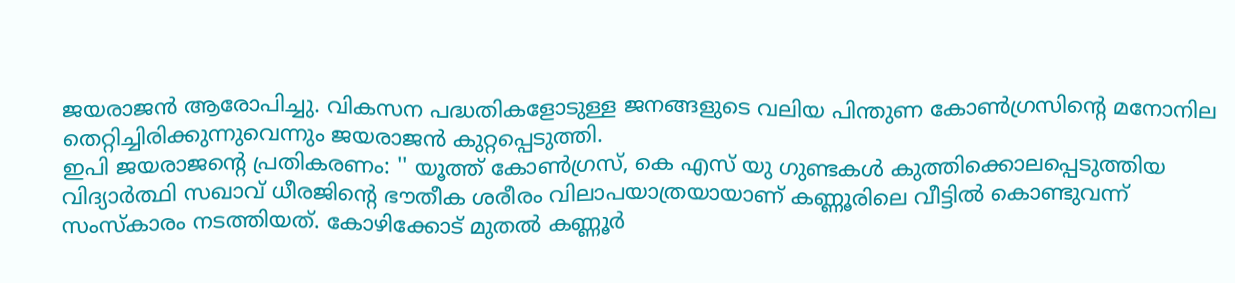ജയരാജൻ ആരോപിച്ചു. വികസന പദ്ധതികളോടുള്ള ജനങ്ങളുടെ വലിയ പിന്തുണ കോൺഗ്രസിന്റെ മനോനില തെറ്റിച്ചിരിക്കുന്നുവെന്നും ജയരാജൻ കുറ്റപ്പെടുത്തി.
ഇപി ജയരാജന്റെ പ്രതികരണം: '' യൂത്ത് കോൺഗ്രസ്, കെ എസ് യു ഗുണ്ടകൾ കുത്തിക്കൊലപ്പെടുത്തിയ വിദ്യാർത്ഥി സഖാവ് ധീരജിന്റെ ഭൗതീക ശരീരം വിലാപയാത്രയായാണ് കണ്ണൂരിലെ വീട്ടിൽ കൊണ്ടുവന്ന് സംസ്കാരം നടത്തിയത്. കോഴിക്കോട് മുതൽ കണ്ണൂർ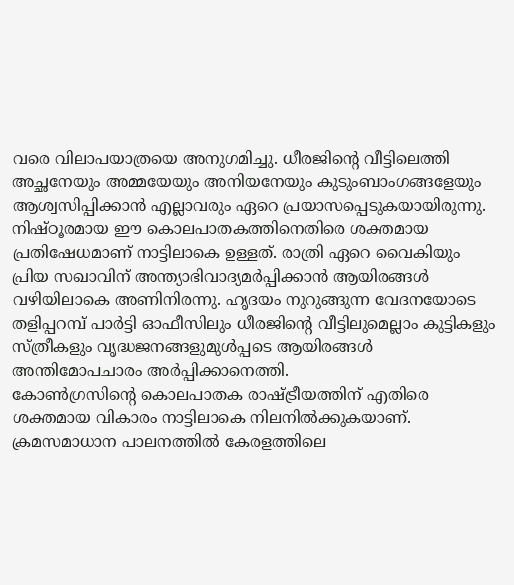വരെ വിലാപയാത്രയെ അനുഗമിച്ചു. ധീരജിന്റെ വീട്ടിലെത്തി അച്ഛനേയും അമ്മയേയും അനിയനേയും കുടുംബാംഗങ്ങളേയും ആശ്വസിപ്പിക്കാൻ എല്ലാവരും ഏറെ പ്രയാസപ്പെടുകയായിരുന്നു. നിഷ്ഠൂരമായ ഈ കൊലപാതകത്തിനെതിരെ ശക്തമായ പ്രതിഷേധമാണ് നാട്ടിലാകെ ഉള്ളത്. രാത്രി ഏറെ വൈകിയും പ്രിയ സഖാവിന് അന്ത്യാഭിവാദ്യമർപ്പിക്കാൻ ആയിരങ്ങൾ വഴിയിലാകെ അണിനിരന്നു. ഹൃദയം നുറുങ്ങുന്ന വേദനയോടെ തളിപ്പറമ്പ് പാർട്ടി ഓഫീസിലും ധീരജിന്റെ വീട്ടിലുമെല്ലാം കുട്ടികളും സ്ത്രീകളും വൃദ്ധജനങ്ങളുമുൾപ്പടെ ആയിരങ്ങൾ അന്തിമോപചാരം അർപ്പിക്കാനെത്തി.
കോൺഗ്രസിന്റെ കൊലപാതക രാഷ്ട്രീയത്തിന് എതിരെ ശക്തമായ വികാരം നാട്ടിലാകെ നിലനിൽക്കുകയാണ്.
ക്രമസമാധാന പാലനത്തിൽ കേരളത്തിലെ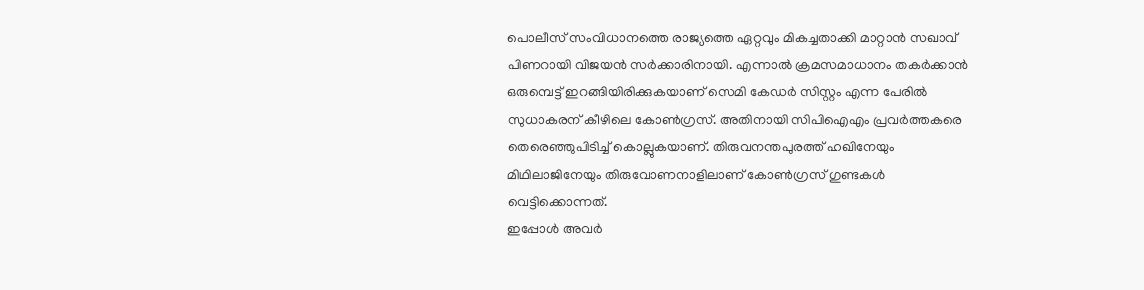പൊലീസ് സംവിധാനത്തെ രാജ്യത്തെ ഏറ്റവും മികച്ചതാക്കി മാറ്റാൻ സഖാവ് പിണറായി വിജയൻ സർക്കാരിനായി. എന്നാൽ ക്രമസമാധാനം തകർക്കാൻ ഒരുമ്പെട്ട് ഇറങ്ങിയിരിക്കുകയാണ് സെമി കേഡർ സിസ്റ്റം എന്ന പേരിൽ സുധാകരന് കീഴിലെ കോൺഗ്രസ്. അതിനായി സിപിഐഎം പ്രവർത്തകരെ തെരെഞ്ഞുപിടിച്ച് കൊല്ലുകയാണ്. തിരുവനന്തപുരത്ത് ഹഖിനേയും മിഥിലാജിനേയും തിരുവോണനാളിലാണ് കോൺഗ്രസ് ഗുണ്ടകൾ വെട്ടിക്കൊന്നത്.
ഇപ്പോൾ അവർ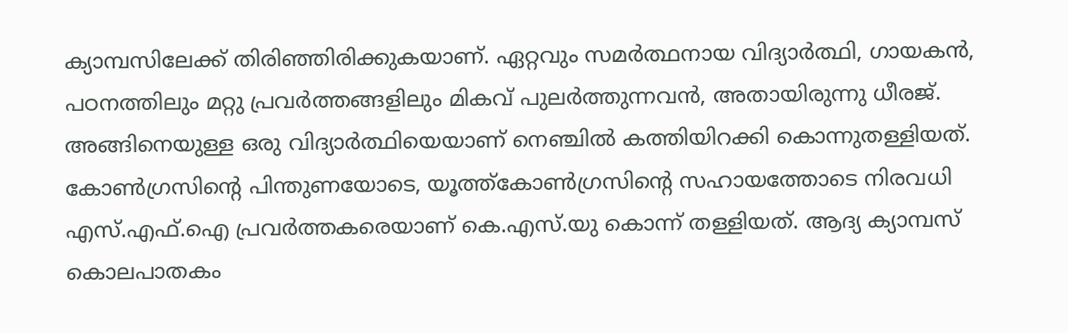ക്യാമ്പസിലേക്ക് തിരിഞ്ഞിരിക്കുകയാണ്. ഏറ്റവും സമർത്ഥനായ വിദ്യാർത്ഥി, ഗായകൻ, പഠനത്തിലും മറ്റു പ്രവർത്തങ്ങളിലും മികവ് പുലർത്തുന്നവൻ, അതായിരുന്നു ധീരജ്. അങ്ങിനെയുള്ള ഒരു വിദ്യാർത്ഥിയെയാണ് നെഞ്ചിൽ കത്തിയിറക്കി കൊന്നുതള്ളിയത്. കോൺഗ്രസിന്റെ പിന്തുണയോടെ, യൂത്ത്കോൺഗ്രസിന്റെ സഹായത്തോടെ നിരവധി എസ്.എഫ്.ഐ പ്രവർത്തകരെയാണ് കെ.എസ്.യു കൊന്ന് തള്ളിയത്. ആദ്യ ക്യാമ്പസ് കൊലപാതകം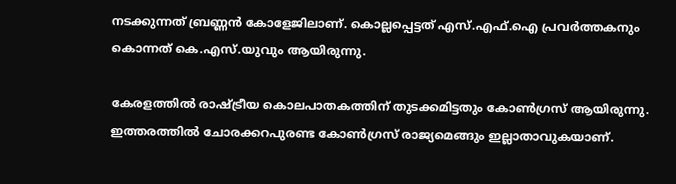നടക്കുന്നത് ബ്രണ്ണൻ കോളേജിലാണ്. കൊല്ലപ്പെട്ടത് എസ്.എഫ്.ഐ പ്രവർത്തകനും കൊന്നത് കെ.എസ്.യുവും ആയിരുന്നു.

കേരളത്തിൽ രാഷ്ട്രീയ കൊലപാതകത്തിന് തുടക്കമിട്ടതും കോൺഗ്രസ് ആയിരുന്നു. ഇത്തരത്തിൽ ചോരക്കറപുരണ്ട കോൺഗ്രസ് രാജ്യമെങ്ങും ഇല്ലാതാവുകയാണ്.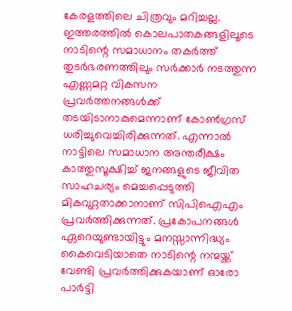കേരളത്തിലെ ചിത്രവും മറിച്ചല്ല. ഇത്തരത്തിൽ കൊലപാതകങ്ങളിലൂടെ നാടിന്റെ സമാധാനം തകർത്ത് തുടർഭരണത്തിലും സർക്കാർ നടത്തുന്ന എണ്ണമറ്റ വികസന പ്രവർത്തനങ്ങൾക്ക് തടയിടാനാകുമെന്നാണ് കോൺഗ്രസ് ധരിച്ചുവെച്ചിരിക്കുന്നത്. എന്നാൽ നാട്ടിലെ സമാധാന അന്തരീക്ഷം കാത്തുസൂക്ഷിച്ച് ജനങ്ങളുടെ ജീവിത സാഹചര്യം മെച്ചപ്പെടുത്തി മികവുറ്റതാക്കാനാണ് സിപിഐഎം പ്രവർത്തിക്കുന്നത്. പ്രകോപനങ്ങൾ ഏറെയുണ്ടായിട്ടും മനസ്സാന്നിദ്ധ്യം കൈവെടിയാതെ നാടിന്റെ നന്മയ്ക്ക് വേണ്ടി പ്രവർത്തിക്കുകയാണ് ഓരോ പാർട്ടി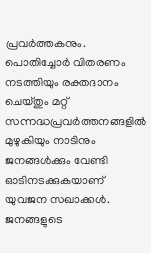പ്രവർത്തകനും. പൊതിച്ചോർ വിതരണം നടത്തിയും രക്തദാനം ചെയ്തും മറ്റ് സന്നദ്ധപ്രവർത്തനങ്ങളിൽ മുഴുകിയും നാടിനും ജനങ്ങൾക്കും വേണ്ടി ഓടിനടക്കുകയാണ് യുവജന സഖാക്കൾ. ജനങ്ങളുടെ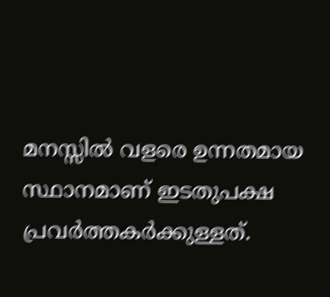മനസ്സിൽ വളരെ ഉന്നതമായ സ്ഥാനമാണ് ഇടതുപക്ഷ പ്രവർത്തകർക്കുള്ളത്.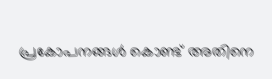പ്രകോപനങ്ങൾ കൊണ്ട് അതിനെ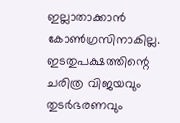ഇല്ലാതാക്കാൻ കോൺഗ്രസിനാകില്ല.
ഇടതുപക്ഷത്തിന്റെ ചരിത്ര വിജയവും തുടർഭരണവും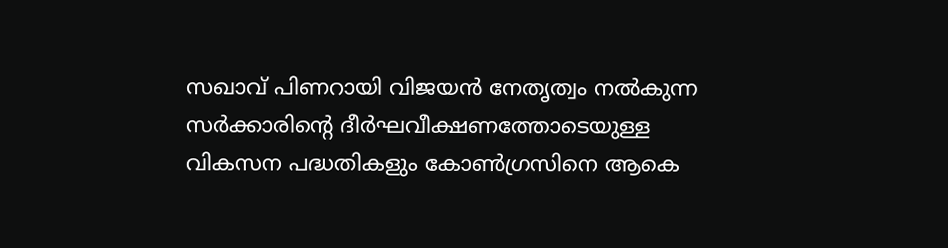സഖാവ് പിണറായി വിജയൻ നേതൃത്വം നൽകുന്ന സർക്കാരിന്റെ ദീർഘവീക്ഷണത്തോടെയുള്ള വികസന പദ്ധതികളും കോൺഗ്രസിനെ ആകെ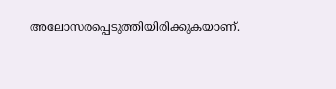അലോസരപ്പെടുത്തിയിരിക്കുകയാണ്.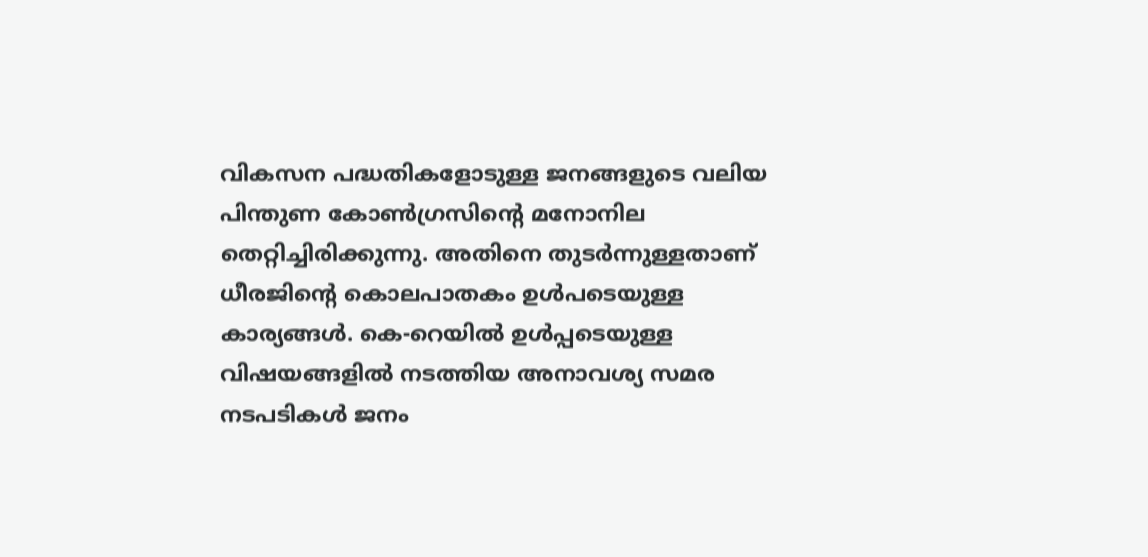വികസന പദ്ധതികളോടുള്ള ജനങ്ങളുടെ വലിയ പിന്തുണ കോൺഗ്രസിന്റെ മനോനില തെറ്റിച്ചിരിക്കുന്നു. അതിനെ തുടർന്നുള്ളതാണ് ധീരജിൻ്റെ കൊലപാതകം ഉൾപടെയുള്ള കാര്യങ്ങൾ. കെ-റെയിൽ ഉൾപ്പടെയുള്ള വിഷയങ്ങളിൽ നടത്തിയ അനാവശ്യ സമര നടപടികൾ ജനം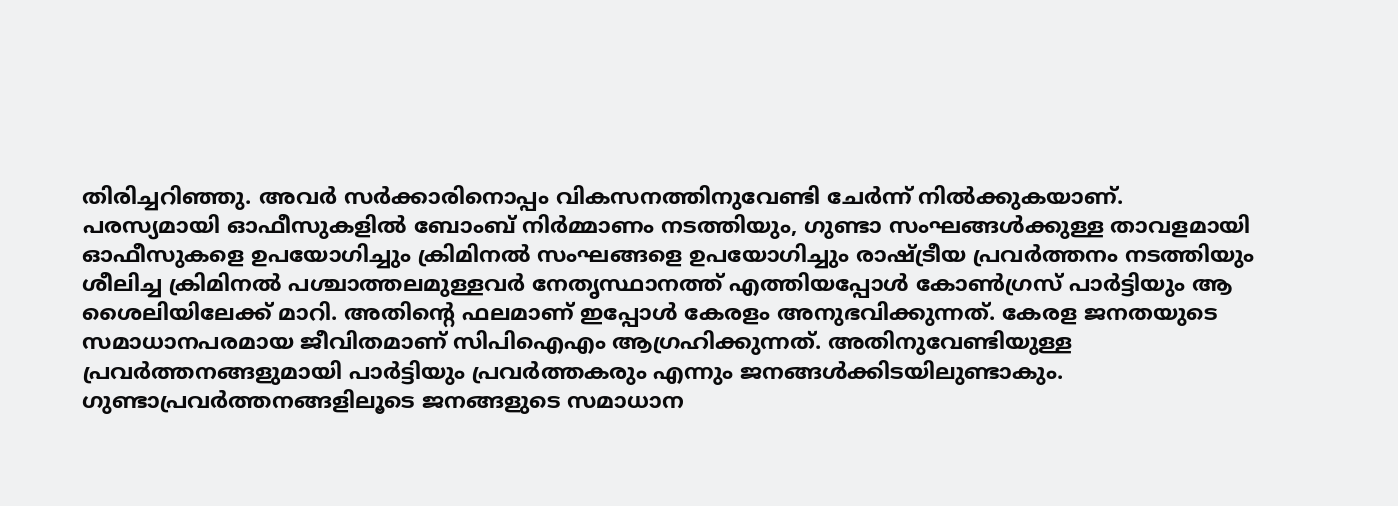തിരിച്ചറിഞ്ഞു. അവർ സർക്കാരിനൊപ്പം വികസനത്തിനുവേണ്ടി ചേർന്ന് നിൽക്കുകയാണ്.
പരസ്യമായി ഓഫീസുകളിൽ ബോംബ് നിർമ്മാണം നടത്തിയും, ഗുണ്ടാ സംഘങ്ങൾക്കുള്ള താവളമായി ഓഫീസുകളെ ഉപയോഗിച്ചും ക്രിമിനൽ സംഘങ്ങളെ ഉപയോഗിച്ചും രാഷ്ട്രീയ പ്രവർത്തനം നടത്തിയും ശീലിച്ച ക്രിമിനൽ പശ്ചാത്തലമുള്ളവർ നേതൃസ്ഥാനത്ത് എത്തിയപ്പോൾ കോൺഗ്രസ് പാർട്ടിയും ആ ശൈലിയിലേക്ക് മാറി. അതിന്റെ ഫലമാണ് ഇപ്പോൾ കേരളം അനുഭവിക്കുന്നത്. കേരള ജനതയുടെ സമാധാനപരമായ ജീവിതമാണ് സിപിഐഎം ആഗ്രഹിക്കുന്നത്. അതിനുവേണ്ടിയുള്ള പ്രവർത്തനങ്ങളുമായി പാർട്ടിയും പ്രവർത്തകരും എന്നും ജനങ്ങൾക്കിടയിലുണ്ടാകും. ഗുണ്ടാപ്രവർത്തനങ്ങളിലൂടെ ജനങ്ങളുടെ സമാധാന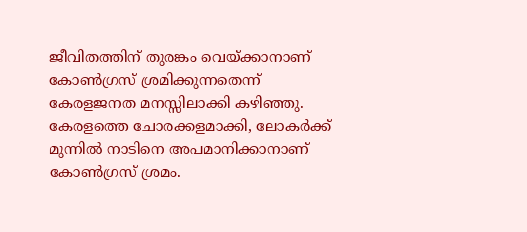ജീവിതത്തിന് തുരങ്കം വെയ്ക്കാനാണ് കോൺഗ്രസ് ശ്രമിക്കുന്നതെന്ന് കേരളജനത മനസ്സിലാക്കി കഴിഞ്ഞു. കേരളത്തെ ചോരക്കളമാക്കി, ലോകർക്ക് മുന്നിൽ നാടിനെ അപമാനിക്കാനാണ് കോൺഗ്രസ് ശ്രമം.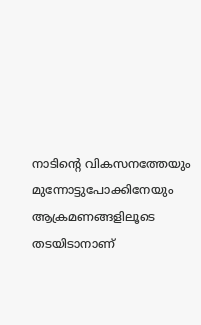നാടിന്റെ വികസനത്തേയും മുന്നോട്ടുപോക്കിനേയും ആക്രമണങ്ങളിലൂടെ തടയിടാനാണ്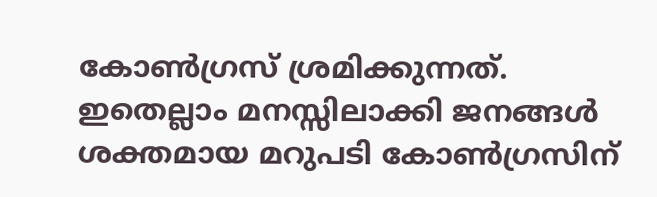കോൺഗ്രസ് ശ്രമിക്കുന്നത്. ഇതെല്ലാം മനസ്സിലാക്കി ജനങ്ങൾ ശക്തമായ മറുപടി കോൺഗ്രസിന്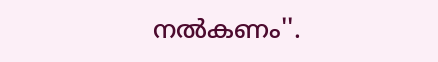നൽകണം''.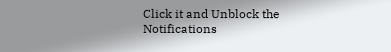Click it and Unblock the Notifications